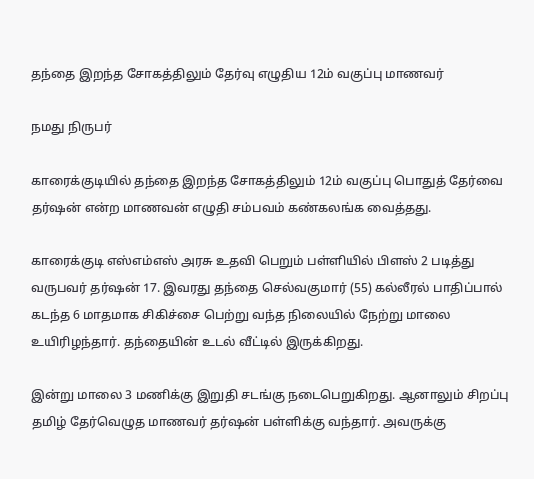தந்தை இறந்த சோகத்திலும் தேர்வு எழுதிய 12ம் வகுப்பு மாணவர்

நமது நிருபர்

காரைக்குடியில் தந்தை இறந்த சோகத்திலும் 12ம் வகுப்பு பொதுத் தேர்வை தர்ஷன் என்ற மாணவன் எழுதி சம்பவம் கண்கலங்க வைத்தது.

காரைக்குடி எஸ்எம்எஸ் அரசு உதவி பெறும் பள்ளியில் பிளஸ் 2 படித்து வருபவர் தர்ஷன் 17. இவரது தந்தை செல்வகுமார் (55) கல்லீரல் பாதிப்பால் கடந்த 6 மாதமாக சிகிச்சை பெற்று வந்த நிலையில் நேற்று மாலை உயிரிழந்தார். தந்தையின் உடல் வீட்டில் இருக்கிறது.

இன்று மாலை 3 மணிக்கு இறுதி சடங்கு நடைபெறுகிறது. ஆனாலும் சிறப்பு தமிழ் தேர்வெழுத மாணவர் தர்ஷன் பள்ளிக்கு வந்தார். அவருக்கு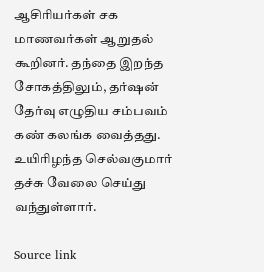ஆசிரியர்கள் சக மாணவர்கள் ஆறுதல் கூறினர். தந்தை இறந்த சோகத்திலும், தர்ஷன் தேர்வு எழுதிய சம்பவம் கண் கலங்க வைத்தது. உயிரிழந்த செல்வகுமார் தச்சு வேலை செய்து வந்துள்ளார்.

Source link